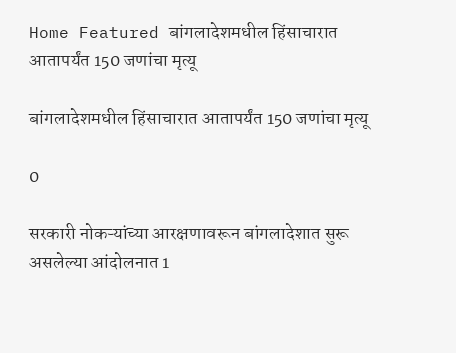Home Featured बांगलादेशमधील हिंसाचारात आतापर्यंत 150 जणांचा मृत्यू

बांगलादेशमधील हिंसाचारात आतापर्यंत 150 जणांचा मृत्यू

0

सरकारी नोकऱ्यांच्या आरक्षणावरून बांगलादेशात सुरू असलेल्या आंदोलनात 1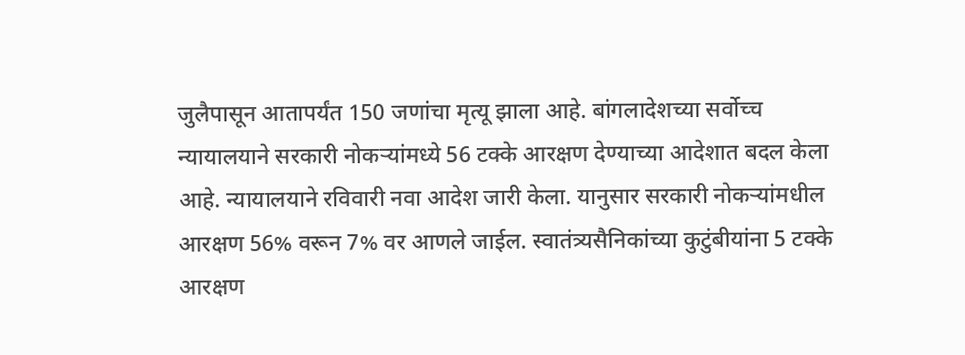जुलैपासून आतापर्यंत 150 जणांचा मृत्यू झाला आहे. बांगलादेशच्या सर्वोच्च न्यायालयाने सरकारी नोकऱ्यांमध्ये 56 टक्के आरक्षण देण्याच्या आदेशात बदल केला आहे. न्यायालयाने रविवारी नवा आदेश जारी केला. यानुसार सरकारी नोकऱ्यांमधील आरक्षण 56% वरून 7% वर आणले जाईल. स्वातंत्र्यसैनिकांच्या कुटुंबीयांना 5 टक्के आरक्षण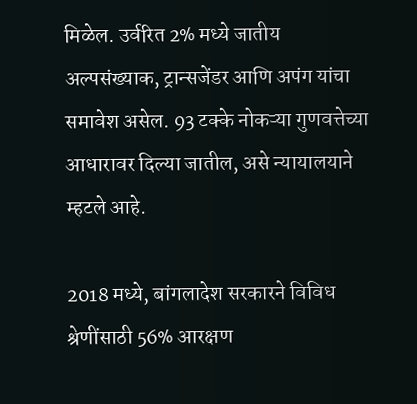मिळेल. उर्वरित 2% मध्ये जातीय अल्पसंख्याक, ट्रान्सजेंडर आणि अपंग यांचा समावेश असेल. 93 टक्के नोकऱ्या गुणवत्तेच्या आधारावर दिल्या जातील, असे न्यायालयाने म्हटले आहे.

2018 मध्ये, बांगलादेश सरकारने विविध श्रेणींसाठी 56% आरक्षण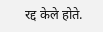रद्द केले होते.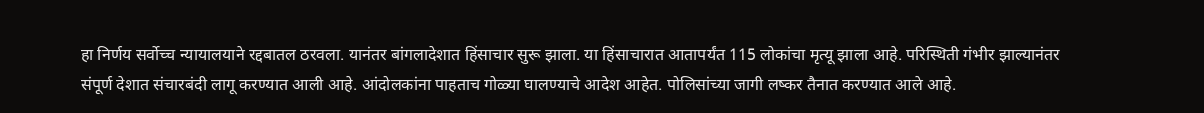हा निर्णय सर्वोच्च न्यायालयाने रद्दबातल ठरवला. यानंतर बांगलादेशात हिंसाचार सुरू झाला. या हिंसाचारात आतापर्यंत 115 लोकांचा मृत्यू झाला आहे. परिस्थिती गंभीर झाल्यानंतर संपूर्ण देशात संचारबंदी लागू करण्यात आली आहे. आंदोलकांना पाहताच गोळ्या घालण्याचे आदेश आहेत. पोलिसांच्या जागी लष्कर तैनात करण्यात आले आहे.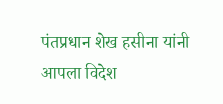पंतप्रधान शेख हसीना यांनी आपला विदेश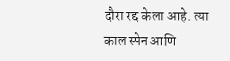दौरा रद्द केला आहे. त्या काल स्पेन आणि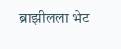ब्राझीलला भेट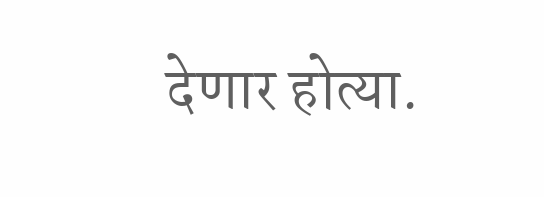देणार होत्या.